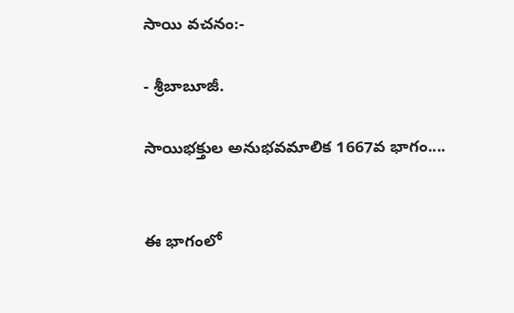సాయి వచనం:-

- శ్రీబాబూజీ.

సాయిభక్తుల అనుభవమాలిక 1667వ భాగం....


ఈ భాగంలో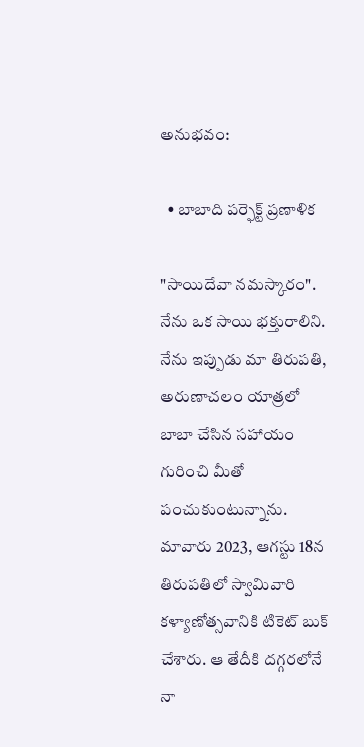అనుభవం:

  • బాబాది పర్ఫెక్ట్ ప్రణాళిక

"సాయిదేవా నమస్కారం". నేను ఒక సాయి భక్తురాలిని. నేను ఇప్పుడు మా తిరుపతి, అరుణాచలం యాత్రలో బాబా చేసిన సహాయం గురించి మీతో పంచుకుంటున్నాను. మావారు 2023, ఆగస్టు 18న తిరుపతిలో స్వామివారి కళ్యాణోత్సవానికి టికెట్ బుక్ చేశారు. ఆ తేదీకి దగ్గరలోనే నా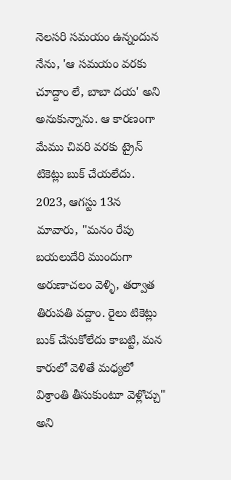నెలసరి సమయం ఉన్నందున నేను, 'ఆ సమయం వరకు చూద్దాం లే, బాబా దయ' అని అనుకున్నాను. ఆ కారణంగా మేము చివరి వరకు ట్రైన్ టికెట్లు బుక్ చేయలేదు. 2023, ఆగస్టు 13న మావారు, "మనం రేపు బయలుదేరి ముందుగా అరుణాచలం వెళ్ళి, తర్వాత తిరుపతి వద్దాం. రైలు టికెట్లు బుక్ చేసుకోలేదు కాబట్టి, మన కారులో వెళితే మధ్యలో విశ్రాంతి తీసుకుంటూ వెళ్లొచ్చు" అని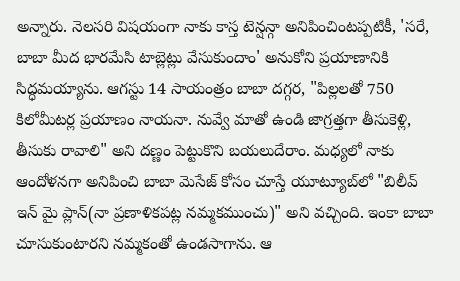అన్నారు. నెలసరి విషయంగా నాకు కాస్త టెన్షన్గా అనిపించింటప్పటికీ, 'సరే, బాబా మీద భారమేసి టాబ్లెట్లు వేసుకుందాం' అనుకోని ప్రయాణానికి సిద్ధమయ్యాను. ఆగస్టు 14 సాయంత్రం బాబా దగ్గర, "పిల్లలతో 750 కిలోమీటర్ల ప్రయాణం నాయనా. నువ్వే మాతో ఉండి జాగ్రత్తగా తీసుకెళ్లి, తీసుకు రావాలి" అని దణ్ణం పెట్టుకొని బయలుదేరాం. మధ్యలో నాకు ఆందోళనగా అనిపించి బాబా మెసేజ్ కోసం చూస్తే యూట్యూబ్‌లో "బిలీవ్ ఇన్ మై ప్లాన్(నా ప్రణాళికపట్ల నమ్మకముంచు)" అని వచ్చింది. ఇంకా బాబా చూసుకుంటారని నమ్మకంతో ఉండసాగాను. ఆ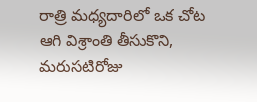రాత్రి మధ్యదారిలో ఒక చోట ఆగి విశ్రాంతి తీసుకొని, మరుసటిరోజు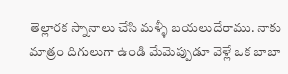తెల్లారక స్నానాలు చేసి మళ్ళీ బయలుదేరాము. నాకు మాత్రం దిగులుగా ఉండి మేమెప్పుడూ వెళ్లే ఒక బాబా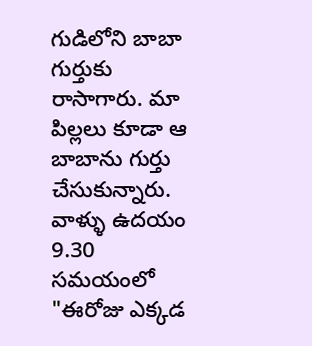గుడిలోని బాబా గుర్తుకు రాసాగారు. మా పిల్లలు కూడా ఆ బాబాను గుర్తు చేసుకున్నారు. వాళ్ళు ఉదయం 9.30 సమయంలో "ఈరోజు ఎక్కడ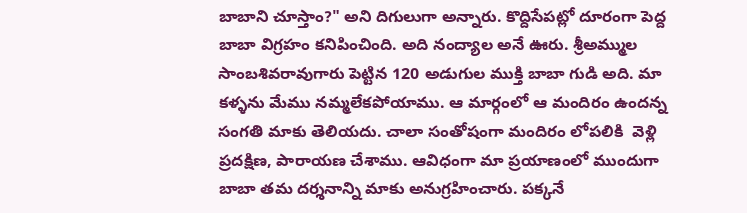బాబాని చూస్తాం?" అని దిగులుగా అన్నారు. కొద్దిసేపట్లో దూరంగా పెద్ద బాబా విగ్రహం కనిపించింది. అది నంద్యాల అనే ఊరు. శ్రీఅమ్ముల సాంబశివరావుగారు పెట్టిన 120 అడుగుల ముక్తి బాబా గుడి అది. మా కళ్ళను మేము నమ్మలేకపోయాము. ఆ మార్గంలో ఆ మందిరం ఉందన్న సంగతి మాకు తెలియదు. చాలా సంతోషంగా మందిరం లోపలికి  వెళ్లి ప్రదక్షిణ, పారాయణ చేశాము. ఆవిధంగా మా ప్రయాణంలో ముందుగా బాబా తమ దర్శనాన్ని మాకు అనుగ్రహించారు. పక్కనే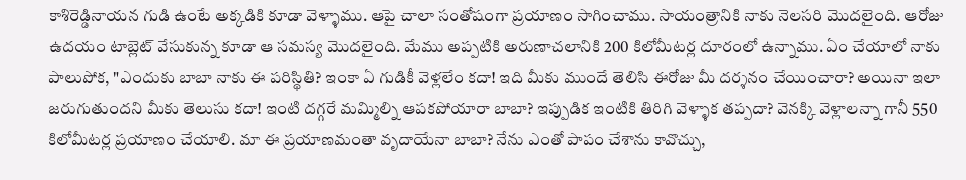కాశిరెడ్డినాయన గుడి ఉంటే అక్కడికి కూడా వెళ్ళాము. ఆపై చాలా సంతోషంగా ప్రయాణం సాగించాము. సాయంత్రానికి నాకు నెలసరి మొదలైంది. ఆరోజు ఉదయం టాబ్లెట్ వేసుకున్న కూడా ఆ సమస్య మొదలైంది. మేము అప్పటికి అరుణాచలానికి 200 కిలోమీటర్ల దూరంలో ఉన్నాము. ఏం చేయాలో నాకు పాలుపోక, "ఎందుకు బాబా నాకు ఈ పరిస్థితి? ఇంకా ఏ గుడికీ వెళ్లలేం కదా! ఇది మీకు ముందే తెలిసి ఈరోజు మీ దర్శనం చేయించారా? అయినా ఇలా జరుగుతుందని మీకు తెలుసు కదా! ఇంటి దగ్గరే మమ్మిల్ని ఆపకపోయారా బాబా? ఇప్పుడిక ఇంటికి తిరిగి వెళ్ళాక తప్పదా? వెనక్కి వెళ్లాలన్నా గానీ 550 కిలోమీటర్ల ప్రయాణం చేయాలి. మా ఈ ప్రయాణమంతా వృదాయేనా బాబా? నేను ఎంతో పాపం చేశాను కావొచ్చు,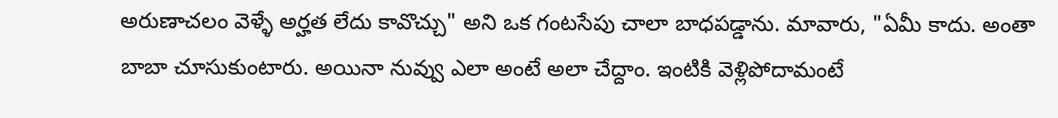అరుణాచలం వెళ్ళే అర్హత లేదు కావొచ్చు" అని ఒక గంటసేపు చాలా బాధపడ్డాను. మావారు, "ఏమీ కాదు. అంతా బాబా చూసుకుంటారు. అయినా నువ్వు ఎలా అంటే అలా చేద్దాం. ఇంటికి వెళ్లిపోదామంటే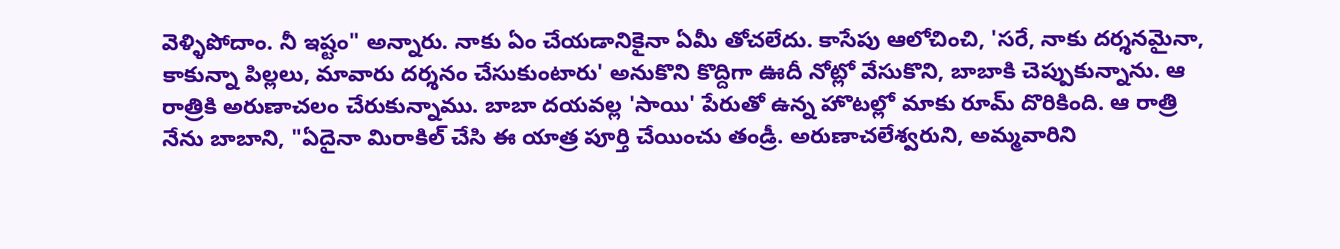వెళ్ళిపోదాం. నీ ఇష్టం" అన్నారు. నాకు ఏం చేయడానికైనా ఏమీ తోచలేదు. కాసేపు ఆలోచించి, 'సరే, నాకు దర్శనమైనా, కాకున్నా పిల్లలు, మావారు దర్శనం చేసుకుంటారు' అనుకొని కొద్దిగా ఊదీ నోట్లో వేసుకొని, బాబాకి చెప్పుకున్నాను. ఆ రాత్రికి అరుణాచలం చేరుకున్నాము. బాబా దయవల్ల 'సాయి' పేరుతో ఉన్న హొటల్లో మాకు రూమ్ దొరికింది. ఆ రాత్రి నేను బాబాని, "ఏదైనా మిరాకిల్ చేసి ఈ యాత్ర పూర్తి చేయించు తండ్రీ. అరుణాచలేశ్వరుని, అమ్మవారిని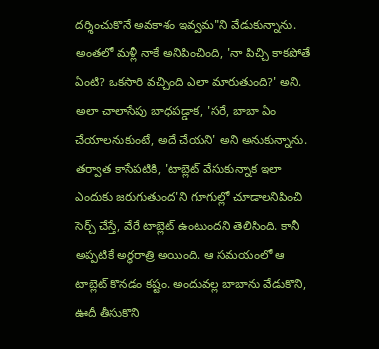దర్శించుకొనే అవకాశం ఇవ్వమ"ని వేడుకున్నాను. అంతలో మళ్లీ నాకే అనిపించింది, 'నా పిచ్చి కాకపోతే ఏంటి? ఒకసారి వచ్చింది ఎలా మారుతుంది?' అని. అలా చాలాసేపు బాధపడ్డాక, 'సరే, బాబా ఏం చేయాలనుకుంటే, అదే చేయని' అని అనుకున్నాను. తర్వాత కాసేపటికి, 'టాబ్లెట్ వేసుకున్నాక ఇలా ఎందుకు జరుగుతుంద'ని గూగుల్లో చూడాలనిపించి సెర్చ్ చేస్తే, వేరే టాబ్లెట్ ఉంటుందని తెలిసింది. కానీ అప్పటికే అర్థరాత్రి అయింది. ఆ సమయంలో ఆ టాబ్లెట్ కొనడం కష్టం. అందువల్ల బాబాను వేడుకొని, ఊదీ తీసుకొని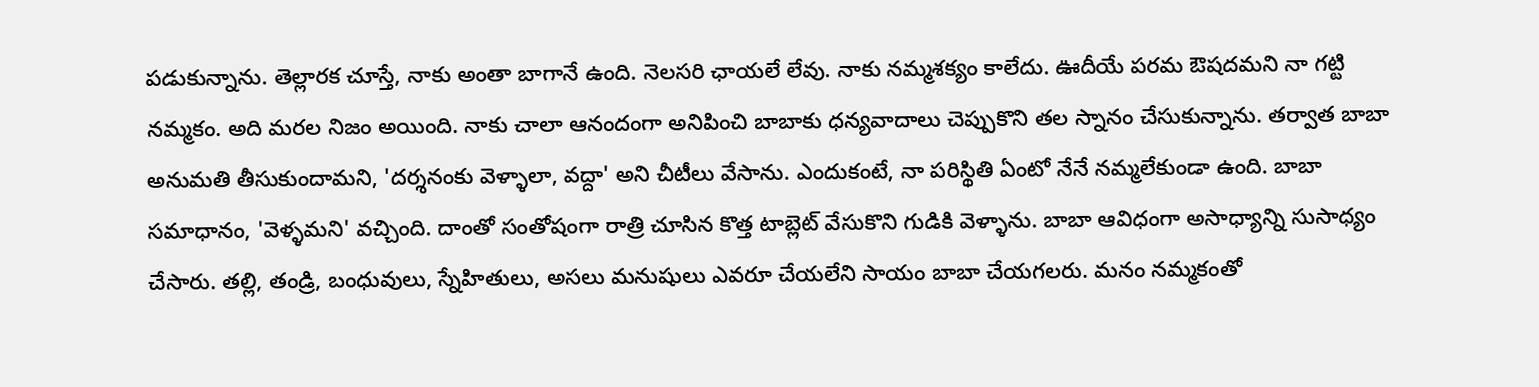పడుకున్నాను. తెల్లారక చూస్తే, నాకు అంతా బాగానే ఉంది. నెలసరి ఛాయలే లేవు. నాకు నమ్మశక్యం కాలేదు. ఊదీయే పరమ ఔషదమని నా గట్టి నమ్మకం. అది మరల నిజం అయింది. నాకు చాలా ఆనందంగా అనిపించి బాబాకు ధన్యవాదాలు చెప్పుకొని తల స్నానం చేసుకున్నాను. తర్వాత బాబా అనుమతి తీసుకుందామని, 'దర్శనంకు వెళ్ళాలా, వద్దా' అని చీటీలు వేసాను. ఎందుకంటే, నా పరిస్థితి ఏంటో నేనే నమ్మలేకుండా ఉంది. బాబా సమాధానం, 'వెళ్ళమని' వచ్చింది. దాంతో సంతోషంగా రాత్రి చూసిన కొత్త టాబ్లెట్ వేసుకొని గుడికి వెళ్ళాను. బాబా ఆవిధంగా అసాధ్యాన్ని సుసాధ్యం చేసారు. తల్లి, తండ్రి, బంధువులు, స్నేహితులు, అసలు మనుషులు ఎవరూ చేయలేని సాయం బాబా చేయగలరు. మనం నమ్మకంతో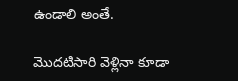ఉండాలి అంతే.

మొదటిసారి వెళ్లినా కూడా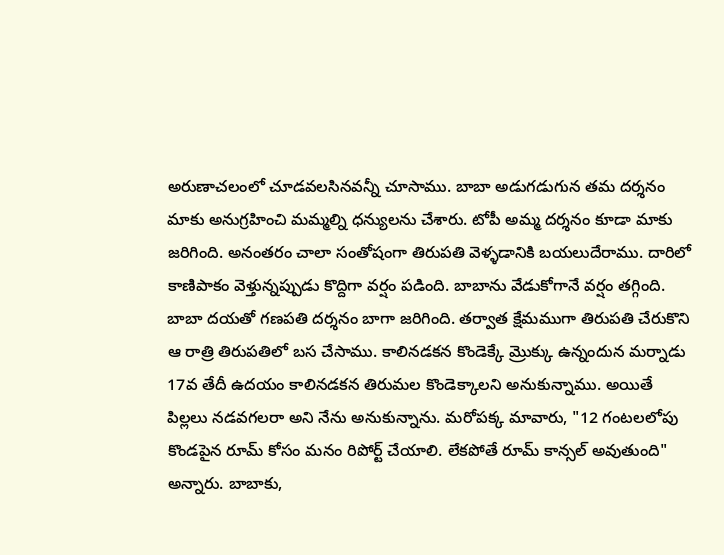అరుణాచలంలో చూడవలసినవన్నీ చూసాము. బాబా అడుగడుగున తమ దర్శనం మాకు అనుగ్రహించి మమ్మల్ని ధన్యులను చేశారు. టోపీ అమ్మ దర్శనం కూడా మాకు జరిగింది. అనంతరం చాలా సంతోషంగా తిరుపతి వెళ్ళడానికి బయలుదేరాము. దారిలో కాణిపాకం వెళ్తున్నప్పుడు కొద్దిగా వర్షం పడింది. బాబాను వేడుకోగానే వర్షం తగ్గింది. బాబా దయతో గణపతి దర్శనం బాగా జరిగింది. తర్వాత క్షేమముగా తిరుపతి చేరుకొని ఆ రాత్రి తిరుపతిలో బస చేసాము. కాలినడకన కొండెక్కే మ్రొక్కు ఉన్నందున మర్నాడు 17వ తేదీ ఉదయం కాలినడకన తిరుమల కొండెక్కాలని అనుకున్నాము. అయితే  పిల్లలు నడవగలరా అని నేను అనుకున్నాను. మరోపక్క మావారు, "12 గంటలలోపు కొండపైన రూమ్ కోసం మనం రిపోర్ట్ చేయాలి. లేకపోతే రూమ్ కాన్సల్ అవుతుంది" అన్నారు. బాబాకు,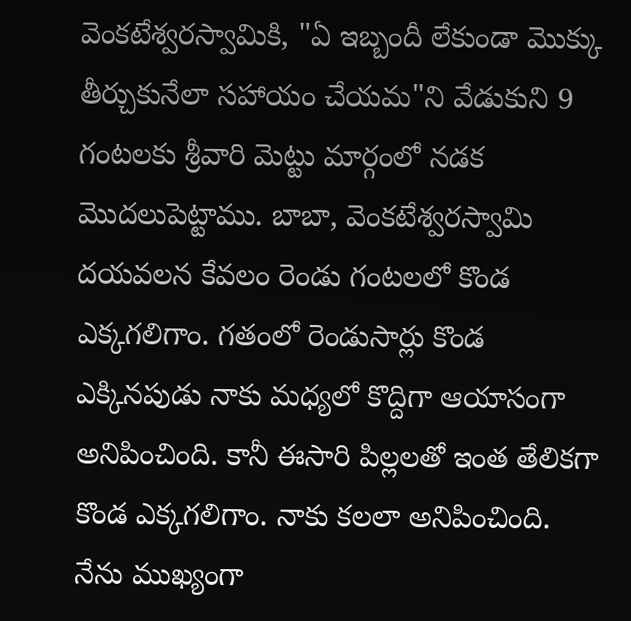వెంకటేశ్వరస్వామికి, "ఏ ఇబ్బందీ లేకుండా మొక్కు తీర్చుకునేలా సహాయం చేయమ"ని వేడుకుని 9 గంటలకు శ్రీవారి మెట్టు మార్గంలో నడక మొదలుపెట్టాము. బాబా, వెంకటేశ్వరస్వామి దయవలన కేవలం రెండు గంటలలో కొండ ఎక్కగలిగాం. గతంలో రెండుసార్లు కొండ ఎక్కినపుడు నాకు మధ్యలో కొద్దిగా ఆయాసంగా అనిపించింది. కానీ ఈసారి పిల్లలతో ఇంత తేలికగా కొండ ఎక్కగలిగాం. నాకు కలలా అనిపించింది. నేను ముఖ్యంగా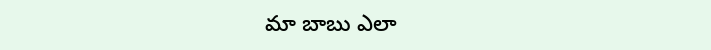మా బాబు ఎలా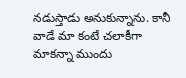నడుస్తాడు అనుకున్నాను. కానీ వాడే మా కంటే చలాకీగా మాకన్నా ముందు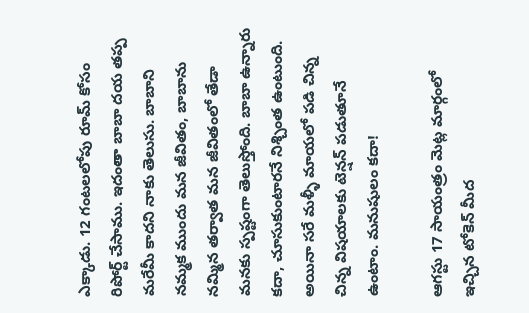ఎక్కాడు. 12 గంటలలోపు రూమ్ కోసం రిపోర్ట్ చేసాము. ఇదంతా బాబా దయ తప్ప మరేమీ కాదని నాకు తెలుసు. బాబాని నమ్మక ముందు మన జీవితం, బాబాను నమ్మిన తర్వాత మన జీవితంలో తేడా మనకు స్పష్టంగా తెలుస్తోంది. బాబా ఉన్నారు కదా, చూసుకుంటారనే నిశ్చింత ఉంటుంది. అయినా సరే మళ్ళీ మాయలో పడి చిన్న చిన్న విషయాలకు టెన్షన్ పడుతూనే ఉంటాం. మనుషులం కదా!

ఆగస్టు 17 సాయంత్రం మెట్ల మార్గంలో ఇచ్చిన టోకెన్ మీద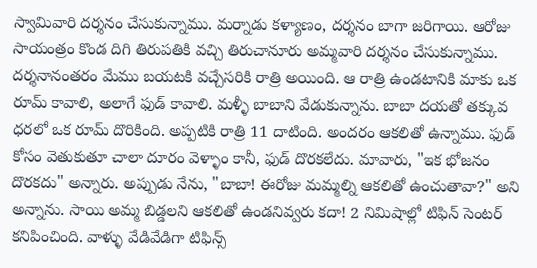స్వామివారి దర్శనం చేసుకున్నాము. మర్నాడు కళ్యాణం, దర్శనం బాగా జరిగాయి. ఆరోజు సాయంత్రం కొండ దిగి తిరుపతికి వచ్చి తిరుచానూరు అమ్మవారి దర్శనం చేసుకున్నాము. దర్శనానంతరం మేము బయటకి వచ్చేసరికి రాత్రి అయింది. ఆ రాత్రి ఉండటానికి మాకు ఒక రూమ్ కావాలి, అలాగే ఫుడ్ కావాలి. మళ్ళీ బాబాని వేడుకున్నాను. బాబా దయతో తక్కువ ధరలో ఒక రూమ్ దొరికింది. అప్పటికి రాత్రి 11 దాటింది. అందరం ఆకలితో ఉన్నాము. ఫుడ్ కోసం వెతుకుతూ చాలా దూరం వెళ్ళాం కానీ, ఫుడ్ దొరకలేదు. మావారు, "ఇక భోజనం దొరకదు" అన్నారు. అప్పుడు నేను, "బాబా! ఈరోజు మమ్మల్ని ఆకలితో ఉంచుతావా?" అని అన్నాను. సాయి అమ్మ బిడ్డలని ఆకలితో ఉండనివ్వరు కదా! 2 నిమిషాల్లో టిఫిన్ సెంటర్ కనిపించింది. వాళ్ళు వేడివేడిగా టిఫిన్స్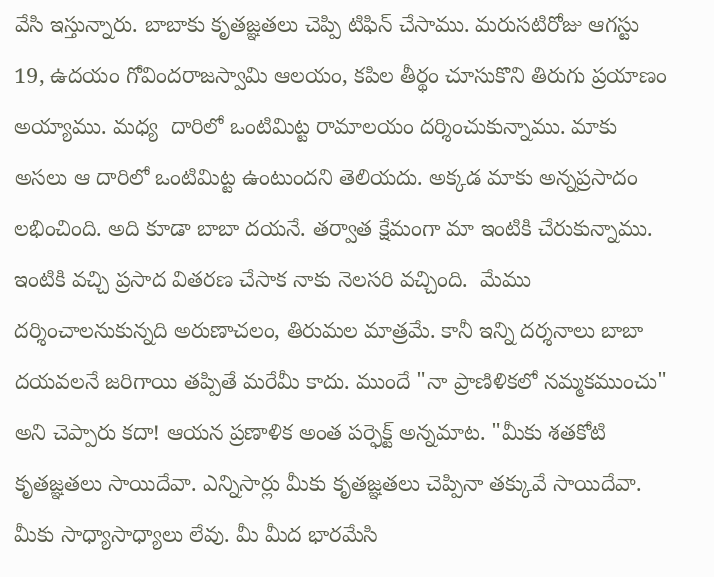వేసి ఇస్తున్నారు. బాబాకు కృతజ్ఞతలు చెప్పి టిఫిన్ చేసాము. మరుసటిరోజు ఆగస్టు 19, ఉదయం గోవిందరాజస్వామి ఆలయం, కపిల తీర్థం చూసుకొని తిరుగు ప్రయాణం అయ్యాము. మధ్య  దారిలో ఒంటిమిట్ట రామాలయం దర్శించుకున్నాము. మాకు అసలు ఆ దారిలో ఒంటిమిట్ట ఉంటుందని తెలియదు. అక్కడ మాకు అన్నప్రసాదం లభించింది. అది కూడా బాబా దయనే. తర్వాత క్షేమంగా మా ఇంటికి చేరుకున్నాము. ఇంటికి వచ్చి ప్రసాద వితరణ చేసాక నాకు నెలసరి వచ్చింది.  మేము దర్శించాలనుకున్నది అరుణాచలం, తిరుమల మాత్రమే. కానీ ఇన్ని దర్శనాలు బాబా దయవలనే జరిగాయి తప్పితే మరేమీ కాదు. ముందే "నా ప్రాణిళికలో నమ్మకముంచు" అని చెప్పారు కదా! ఆయన ప్రణాళిక అంత పర్ఫెక్ట్ అన్నమాట. "మీకు శతకోటి కృతజ్ఞతలు సాయిదేవా. ఎన్నిసార్లు మీకు కృతజ్ఞతలు చెప్పినా తక్కువే సాయిదేవా. మీకు సాధ్యాసాధ్యాలు లేవు. మీ మీద భారమేసి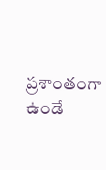ప్రశాంతంగా ఉండే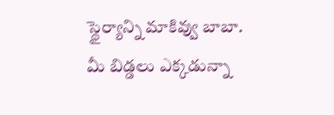స్థైర్యాన్ని మాకివ్వు బాబా. మీ బిడ్డలు ఎక్కడున్నా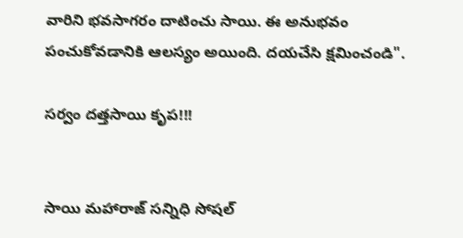వారిని భవసాగరం దాటించు సాయి. ఈ అనుభవం పంచుకోవడానికి ఆలస్యం అయింది. దయచేసి క్షమించండి".

సర్వం దత్తసాయి కృప!!!


సాయి మహారాజ్ సన్నిధి సోషల్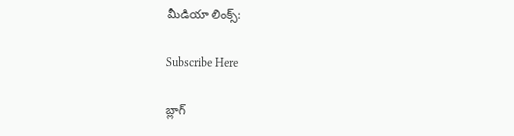మీడియా లింక్స్:

Subscribe Here

బ్లాగ్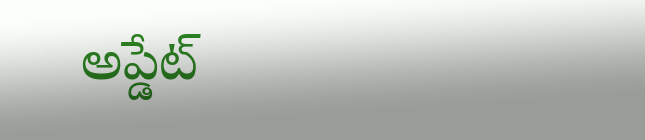అప్డేట్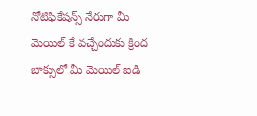నోటిఫికేషన్స్ నేరుగా మీ మెయిల్ కే వచ్చేందుకు క్రింద బాక్సులో మీ మెయిల్ ఐడి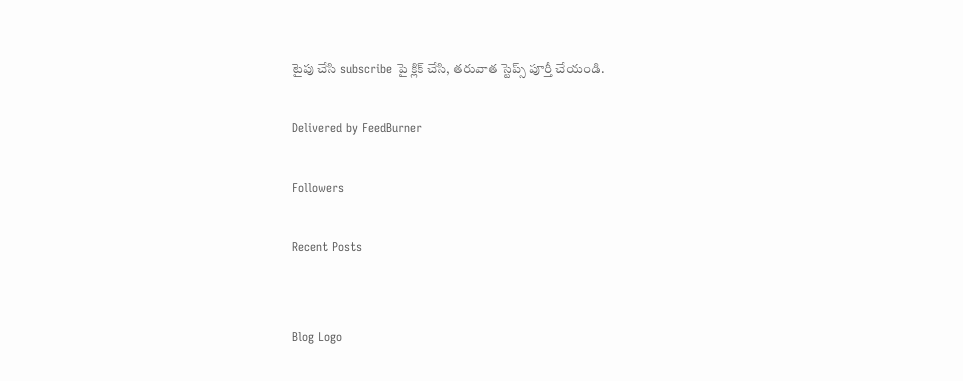టైపు చేసి subscribe పై క్లిక్ చేసి, తరువాత స్టెప్స్ పూర్తీ చేయండి.

Delivered by FeedBurner

Followers

Recent Posts


Blog Logo